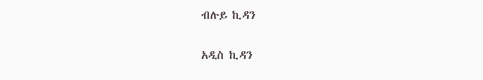ብሉይ ኪዳን

አዲስ ኪዳን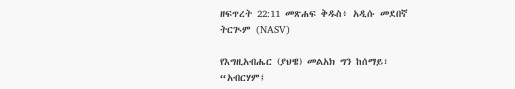ዘፍጥረት 22:11 መጽሐፍ ቅዱስ፥ አዲሱ መደበኛ ትርጒም (NASV)

የእግዚአብሔር (ያህዌ) መልአክ ግን ከሰማይ፣ “አብርሃም፤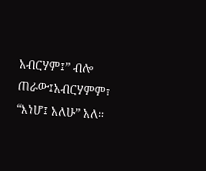አብርሃም፤” ብሎ ጠራው፤አብርሃምም፣ “እነሆ፤ አለሁ” አለ።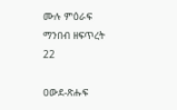ሙሉ ምዕራፍ ማንበብ ዘፍጥረት 22

ዐውደ-ጽሑፍ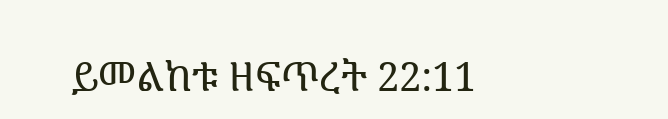ይመልከቱ ዘፍጥረት 22:11